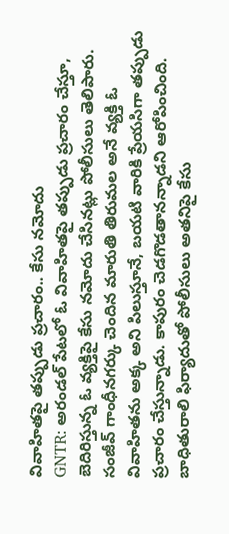వివాహితపై తప్పుడు ప్రచారం.. కేసు నమోదు
GNTR: అరండల్ పేటలో ఓ వివాహితపై తప్పుడు ప్రచారం చేస్తూ, బెదిరిస్తున్న ఓ వ్యక్తిపై కేసు నమోదు చేసినట్లు పోలీసులు తెలిపారు. సంజీవ్ గాంధీనగర్కు చెందిన మారుతి తిరుమల అనే వ్యక్తి ఓ వివాహితను అక్క అని పిలుస్తూనే, బయటి వారికి ప్రేయసిగా తప్పుడు ప్రచారం చేస్తున్నాడు. కాపురం చెడగొడతానన్నాడని ఆరోపించింది. బాధితురాలి ఫిర్యాదుతో పోలీసులు అతనిపై కేసు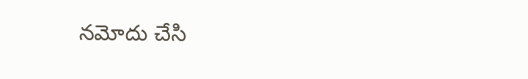నమోదు చేసి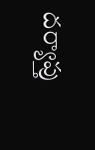దర్యాప్తు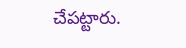చేపట్టారు.